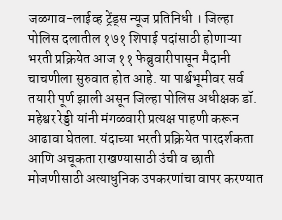जळगाव-लाईव्ह ट्रेंड्स न्यूज प्रतिनिधी । जिल्हा पोलिस दलातील १७१ शिपाई पदांसाठी होणाऱ्या भरती प्रक्रियेत आज ११ फेब्रुवारीपासून मैदानी चाचणीला सुरुवात होत आहे. या पार्श्वभूमीवर सर्व तयारी पूर्ण झाली असून जिल्हा पोलिस अधीक्षक डॉ. महेश्वर रेड्डी यांनी मंगळवारी प्रत्यक्ष पाहणी करून आढावा घेतला. यंदाच्या भरती प्रक्रियेत पारदर्शकता आणि अचूकता राखण्यासाठी उंची व छाती मोजणीसाठी अत्याधुनिक उपकरणांचा वापर करण्यात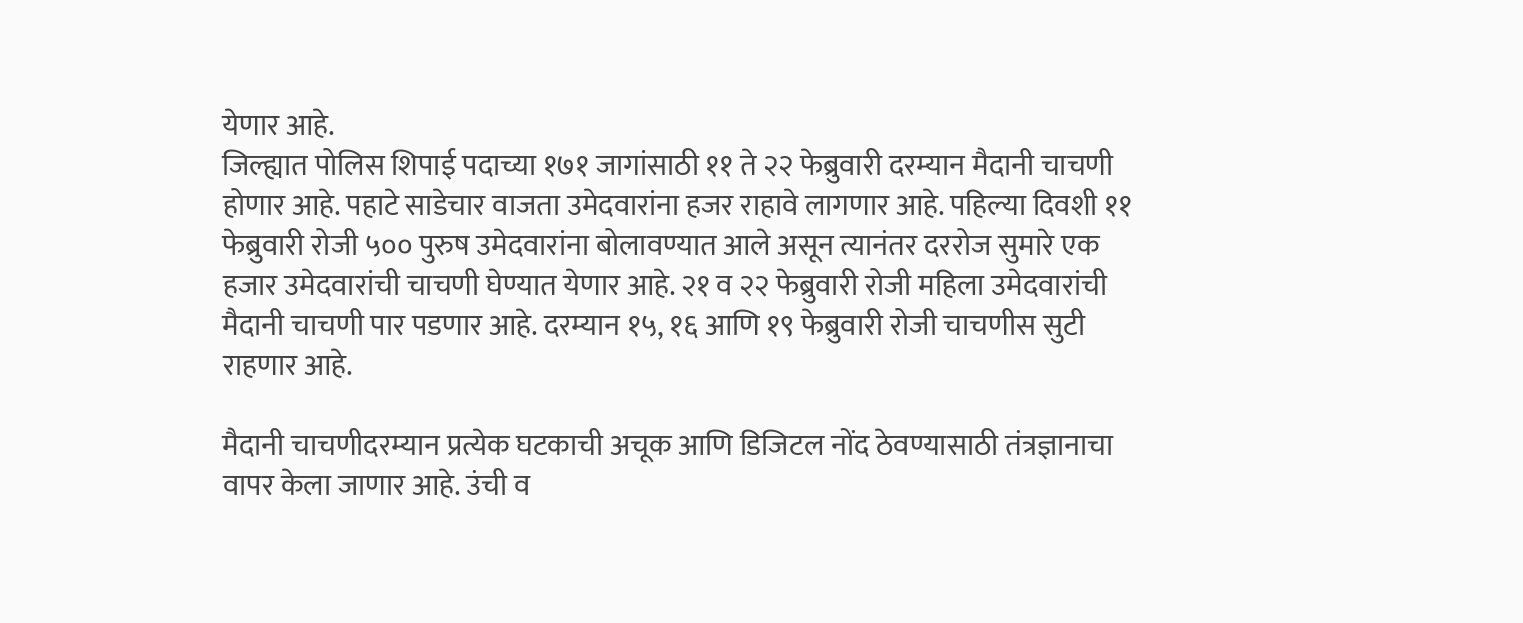येणार आहे.
जिल्ह्यात पोलिस शिपाई पदाच्या १७१ जागांसाठी ११ ते २२ फेब्रुवारी दरम्यान मैदानी चाचणी होणार आहे. पहाटे साडेचार वाजता उमेदवारांना हजर राहावे लागणार आहे. पहिल्या दिवशी ११ फेब्रुवारी रोजी ५०० पुरुष उमेदवारांना बोलावण्यात आले असून त्यानंतर दररोज सुमारे एक हजार उमेदवारांची चाचणी घेण्यात येणार आहे. २१ व २२ फेब्रुवारी रोजी महिला उमेदवारांची मैदानी चाचणी पार पडणार आहे. दरम्यान १५, १६ आणि १९ फेब्रुवारी रोजी चाचणीस सुटी राहणार आहे.

मैदानी चाचणीदरम्यान प्रत्येक घटकाची अचूक आणि डिजिटल नोंद ठेवण्यासाठी तंत्रज्ञानाचा वापर केला जाणार आहे. उंची व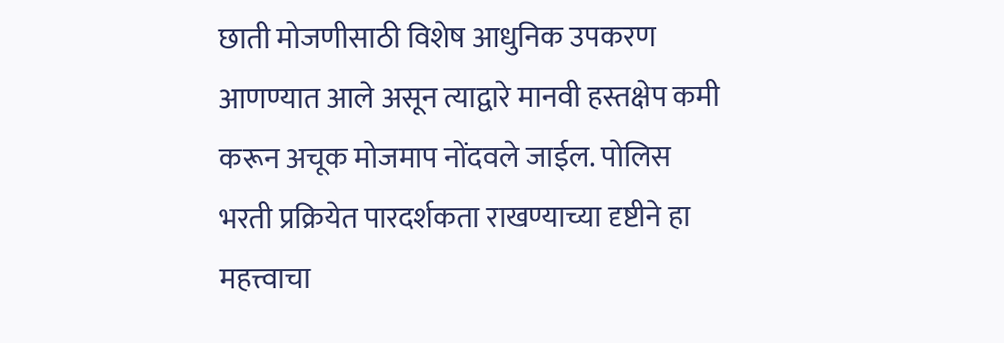छाती मोजणीसाठी विशेष आधुनिक उपकरण आणण्यात आले असून त्याद्वारे मानवी हस्तक्षेप कमी करून अचूक मोजमाप नोंदवले जाईल. पोलिस भरती प्रक्रियेत पारदर्शकता राखण्याच्या दृष्टीने हा महत्त्वाचा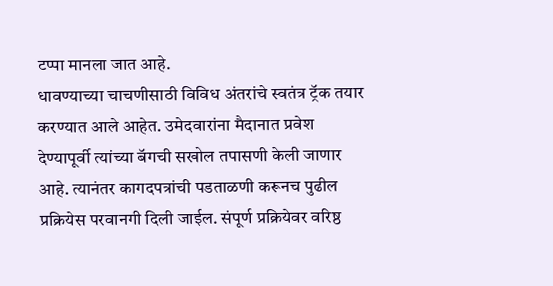टप्पा मानला जात आहे.
धावण्याच्या चाचणीसाठी विविध अंतरांचे स्वतंत्र ट्रॅक तयार करण्यात आले आहेत. उमेदवारांना मैदानात प्रवेश देण्यापूर्वी त्यांच्या बॅगची सखोल तपासणी केली जाणार आहे. त्यानंतर कागदपत्रांची पडताळणी करूनच पुढील प्रक्रियेस परवानगी दिली जाईल. संपूर्ण प्रक्रियेवर वरिष्ठ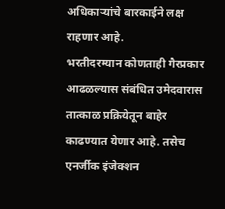अधिकाऱ्यांचे बारकाईने लक्ष राहणार आहे.
भरतीदरम्यान कोणताही गैरप्रकार आढळल्यास संबंधित उमेदवारास तात्काळ प्रक्रियेतून बाहेर काढण्यात येणार आहे. तसेच एनर्जीक इंजेक्शन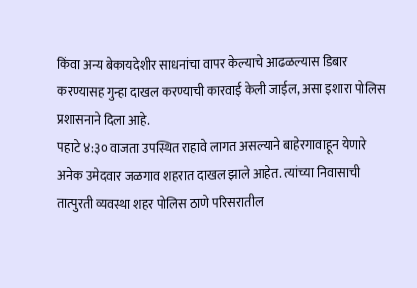किंवा अन्य बेकायदेशीर साधनांचा वापर केल्याचे आढळल्यास डिबार करण्यासह गुन्हा दाखल करण्याची कारवाई केली जाईल, असा इशारा पोलिस प्रशासनाने दिला आहे.
पहाटे ४:३० वाजता उपस्थित राहावे लागत असल्याने बाहेरगावाहून येणारे अनेक उमेदवार जळगाव शहरात दाखल झाले आहेत. त्यांच्या निवासाची तात्पुरती व्यवस्था शहर पोलिस ठाणे परिसरातील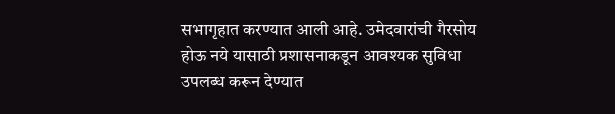सभागृहात करण्यात आली आहे. उमेदवारांची गैरसोय होऊ नये यासाठी प्रशासनाकडून आवश्यक सुविधा उपलब्ध करून देण्यात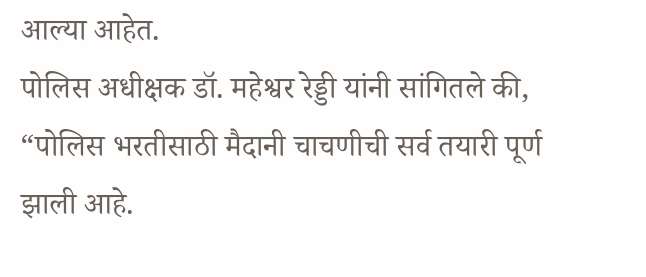आल्या आहेत.
पोलिस अधीक्षक डॉ. महेश्वर रेड्डी यांनी सांगितले की, “पोलिस भरतीसाठी मैदानी चाचणीची सर्व तयारी पूर्ण झाली आहे.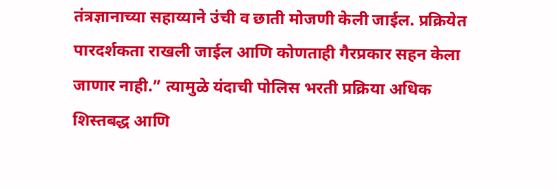तंत्रज्ञानाच्या सहाय्याने उंची व छाती मोजणी केली जाईल. प्रक्रियेत पारदर्शकता राखली जाईल आणि कोणताही गैरप्रकार सहन केला जाणार नाही.” त्यामुळे यंदाची पोलिस भरती प्रक्रिया अधिक शिस्तबद्ध आणि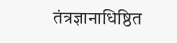तंत्रज्ञानाधिष्ठित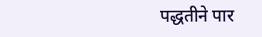पद्धतीने पार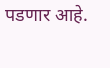पडणार आहे.